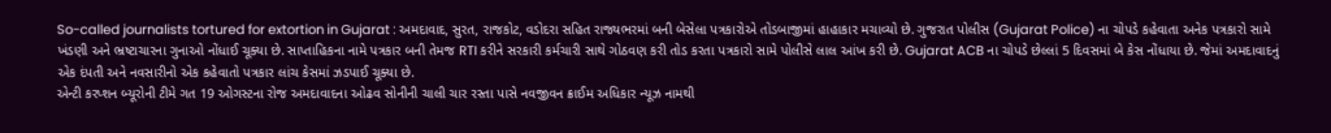So-called journalists tortured for extortion in Gujarat : અમદાવાદ, સુરત, રાજકોટ, વડોદરા સહિત રાજ્યભરમાં બની બેસેલા પત્રકારોએ તોડબાજીમાં હાહાકાર મચાવ્યો છે. ગુજરાત પોલીસ (Gujarat Police) ના ચોપડે કહેવાતા અનેક પત્રકારો સામે ખંડણી અને ભ્રષ્ટાચારના ગુનાઓ નોંધાઈ ચૂક્યા છે. સાપ્તાહિકના નામે પત્રકાર બની તેમજ RTI કરીને સરકારી કર્મચારી સાથે ગોઠવણ કરી તોડ કરતા પત્રકારો સામે પોલીસે લાલ આંખ કરી છે. Gujarat ACB ના ચોપડે છેલ્લાં 5 દિવસમાં બે કેસ નોંધાયા છે. જેમાં અમદાવાદનું એક દંપતી અને નવસારીનો એક કહેવાતો પત્રકાર લાંચ કેસમાં ઝડપાઈ ચૂક્યા છે.
એન્ટી કરપ્શન બ્યૂરોની ટીમે ગત 19 ઓગસ્ટના રોજ અમદાવાદના ઓઢવ સોનીની ચાલી ચાર રસ્તા પાસે નવજીવન ક્રાઈમ અધિકાર ન્યૂઝ નામથી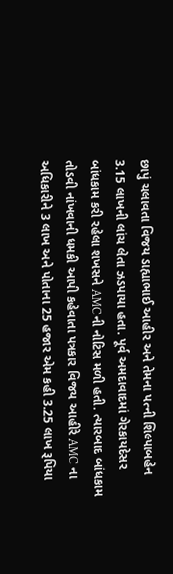છાપું ચલાવતા વિજય ડાહ્યાભાઈ આહીર અને તેમના પત્ની શિલ્પાબહેન 3.15 લાખની લાંચ લેતા ઝડપાયા હતા. પૂર્વ અમદાવાદમાં ગેરકાયદેસર બાંધકામ કરી રહેલા શખસને AMCની નોટિસ મળી હતી. ત્યારબાદ બાંધકામ તોડવી નાંખવાની ધમકી આપી કહેવાતા પત્રકાર વિજય આહીરે AMC ના અધિકારીને 3 લાખ અને પોતાના 25 હજાર એમ કહી 3.25 લાખ રૂપિયા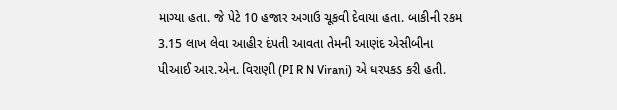માગ્યા હતા. જે પેટે 10 હજાર અગાઉ ચૂકવી દેવાયા હતા. બાકીની રકમ 3.15 લાખ લેવા આહીર દંપતી આવતા તેમની આણંદ એસીબીના પીઆઈ આર.એન. વિરાણી (PI R N Virani) એ ધરપકડ કરી હતી.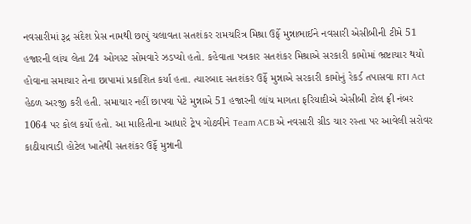નવસારીમાં રૂદ્ર સંદેશ પ્રેસ નામથી છાપું ચલાવતા સતશંકર રામચરિત્ર મિશ્રા ઉર્ફે મુન્નાભાઈને નવસારી એસીબીની ટીમે 51 હજારની લાંચ લેતા 24 ઓગસ્ટ સોમવારે ઝડપ્યો હતો. કહેવાતા પત્રકાર સતશંકર મિશ્રાએ સરકારી કામોમાં ભ્રષ્ટાચાર થયો હોવાના સમાચાર તેના છાપામાં પ્રકાશિત કર્યા હતા. ત્યારબાદ સતશંકર ઉર્ફે મુન્નાએ સરકારી કામોનું રેકર્ડ તપાસવા RTI Act હેઠળ અરજી કરી હતી. સમાચાર નહીં છાપવા પેટે મુન્નાએ 51 હજારની લાંચ માગતા ફરિયાદીએ એસીબી ટોલ ફ્રી નંબર 1064 પર કોલ કર્યો હતો. આ માહિતીના આધારે ટ્રેપ ગોઠવીને Team ACB એ નવસારી ગ્રીડ ચાર રસ્તા પર આવેલી સરોવર કાઠીયાવાડી હોટેલ ખાતેથી સતશંકર ઉર્ફે મુન્નાની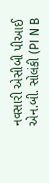નવસારી એસીબી પીઆઈ એન.બી. સોલંકી (PI N B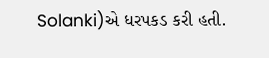Solanki)એ ધરપકડ કરી હતી.